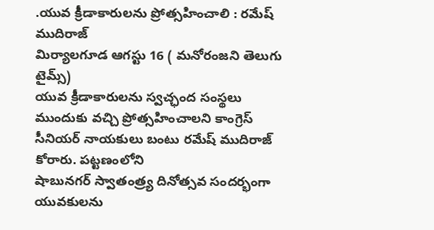.యువ క్రీడాకారులను ప్రోత్సహించాలి : రమేష్ ముదిరాజ్
మిర్యాలగూడ ఆగస్టు 16 ( మనోరంజని తెలుగు టైమ్స్)
యువ క్రీడాకారులను స్వచ్ఛంద సంస్థలు ముందుకు వచ్చి ప్రోత్సహించాలని కాంగ్రెస్ సీనియర్ నాయకులు బంటు రమేష్ ముదిరాజ్ కోరారు. పట్టణంలోని
షాబునగర్ స్వాతంత్ర్య దినోత్సవ సందర్భంగా
యువకులను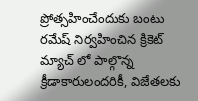ప్రోత్సహించేందుకు బంటు రమేష్ నిర్వహించిన క్రికెట్ మ్యాచ్ లో పాల్గొన్న క్రీడాకారులందరికీ, విజేతలకు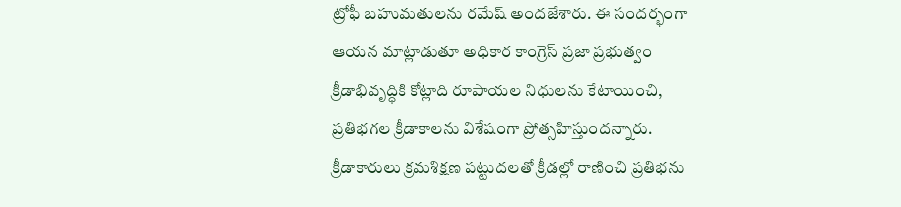ట్రోఫీ బహుమతులను రమేష్ అందజేశారు. ఈ సందర్భంగా ఆయన మాట్లాడుతూ అధికార కాంగ్రెస్ ప్రజా ప్రభుత్వం క్రీడాభివృద్ధికి కోట్లాది రూపాయల నిధులను కేటాయించి, ప్రతిభగల క్రీడాకాలను విశేషంగా ప్రోత్సహిస్తుందన్నారు. క్రీడాకారులు క్రమశిక్షణ పట్టుదలతో క్రీడల్లో రాణించి ప్రతిభను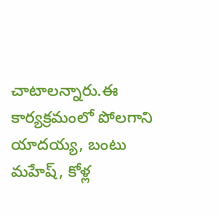చాటాలన్నారు.ఈ కార్యక్రమంలో పోలగాని యాదయ్య, బంటు మహేష్, కోళ్ల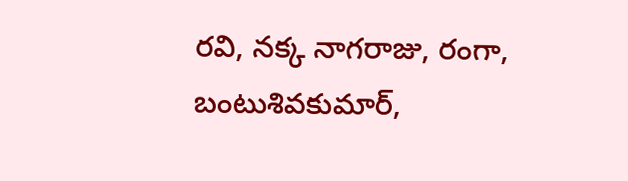రవి, నక్క నాగరాజు, రంగా, బంటుశివకుమార్,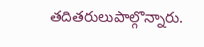తదితరులుపాల్గొన్నారు.